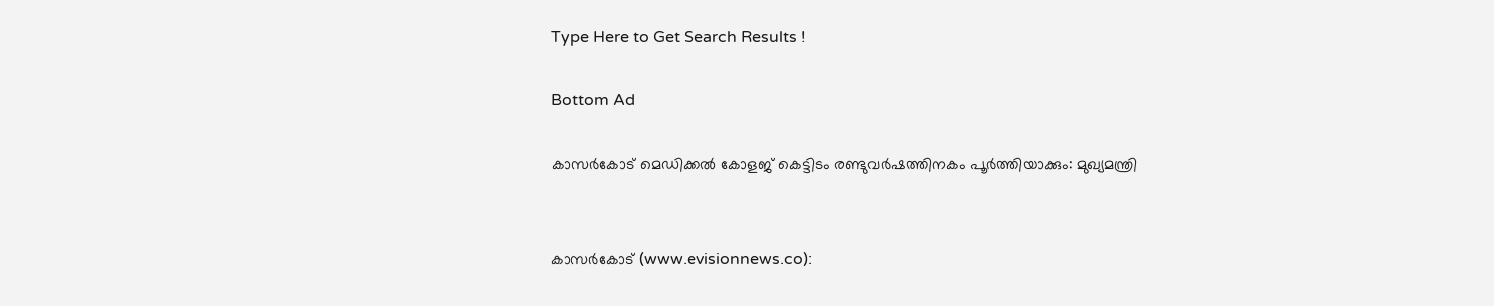Type Here to Get Search Results !

Bottom Ad

കാസര്‍കോട് മെഡിക്കല്‍ കോളജ് കെട്ടിടം രണ്ടുവര്‍ഷത്തിനകം പൂര്‍ത്തിയാക്കും: മുഖ്യമന്ത്രി


കാസര്‍കോട് (www.evisionnews.co):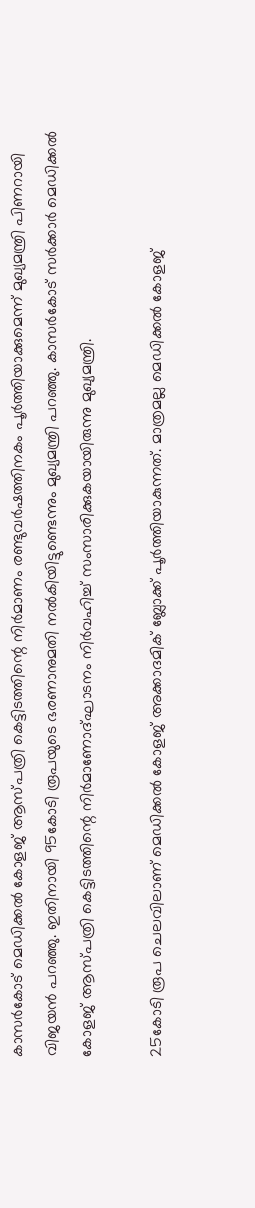കാസര്‍കോട് മെഡിക്കല്‍ കോളജ് ആസ്പത്രി കെട്ടിടത്തിന്റെ നിര്‍മാണം രണ്ടുവര്‍ഷത്തിനകം പൂര്‍ത്തിയാക്കുമെന്ന് മുഖ്യമന്ത്രി പിണറായി വിജയന്‍ പറഞ്ഞു. ഇതിനായി 95കോടി രൂപയുടെ ഭരണാനുമതി നല്‍കിയിട്ടുണ്ടെന്നും മുഖ്യമന്ത്രി പറഞ്ഞു. കാസര്‍കോട് സര്‍ക്കാര്‍ മെഡിക്കല്‍ കോളജ് ആസ്പത്രി കെട്ടിടത്തിന്റെ നിര്‍മാണോദ്ഘാടനം നിര്‍വഹിച്ച് സംസാരിക്കുകയായിരുന്നു മുഖ്യമന്ത്രി.

25കോടി രൂപ ചെലവിലാണ് മെഡിക്കല്‍ കോളജ് അക്കാദമിക് ബ്ലോക്ക് പൂര്‍ത്തിയാകുന്നത്. മാത്രമല്ല മെഡിക്കല്‍ കോളജ്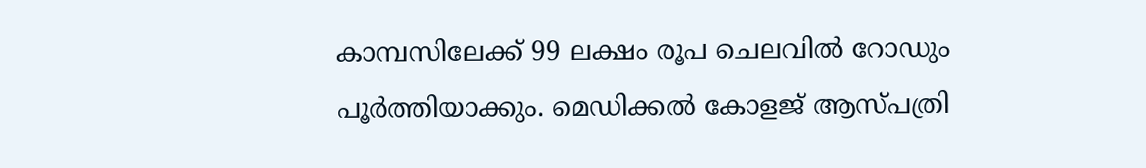കാമ്പസിലേക്ക് 99 ലക്ഷം രൂപ ചെലവില്‍ റോഡും പൂര്‍ത്തിയാക്കും. മെഡിക്കല്‍ കോളജ് ആസ്പത്രി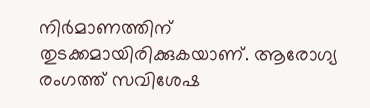നിര്‍മാണത്തിന് തുടക്കമായിരിക്കുകയാണ്. ആരോഗ്യ രംഗത്ത് സവിശേഷ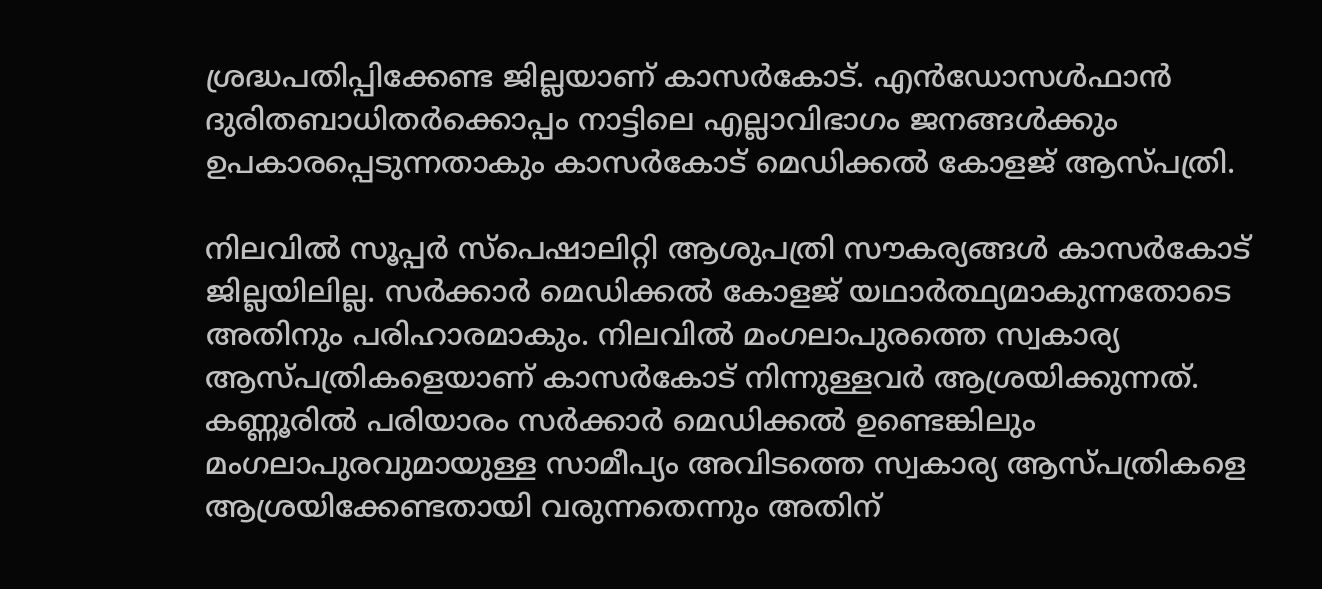ശ്രദ്ധപതിപ്പിക്കേണ്ട ജില്ലയാണ് കാസര്‍കോട്. എന്‍ഡോസള്‍ഫാന്‍ ദുരിതബാധിതര്‍ക്കൊപ്പം നാട്ടിലെ എല്ലാവിഭാഗം ജനങ്ങള്‍ക്കും ഉപകാരപ്പെടുന്നതാകും കാസര്‍കോട് മെഡിക്കല്‍ കോളജ് ആസ്പത്രി.

നിലവില്‍ സൂപ്പര്‍ സ്പെഷാലിറ്റി ആശുപത്രി സൗകര്യങ്ങള്‍ കാസര്‍കോട് ജില്ലയിലില്ല. സര്‍ക്കാര്‍ മെഡിക്കല്‍ കോളജ് യഥാര്‍ത്ഥ്യമാകുന്നതോടെ അതിനും പരിഹാരമാകും. നിലവില്‍ മംഗലാപുരത്തെ സ്വകാര്യ ആസ്പത്രികളെയാണ് കാസര്‍കോട് നിന്നുള്ളവര്‍ ആശ്രയിക്കുന്നത്. കണ്ണൂരില്‍ പരിയാരം സര്‍ക്കാര്‍ മെഡിക്കല്‍ ഉണ്ടെങ്കിലും മംഗലാപുരവുമായുള്ള സാമീപ്യം അവിടത്തെ സ്വകാര്യ ആസ്പത്രികളെ ആശ്രയിക്കേണ്ടതായി വരുന്നതെന്നും അതിന്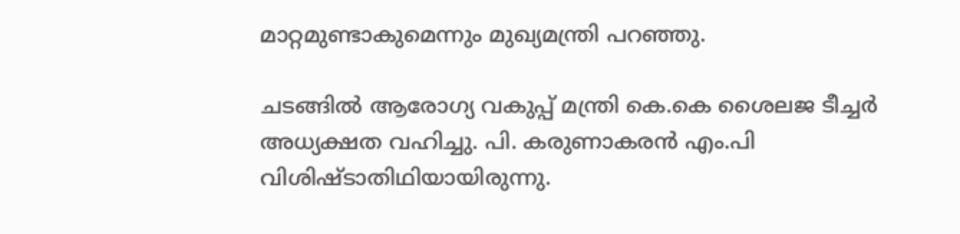മാറ്റമുണ്ടാകുമെന്നും മുഖ്യമന്ത്രി പറഞ്ഞു.

ചടങ്ങില്‍ ആരോഗ്യ വകുപ്പ് മന്ത്രി കെ.കെ ശൈലജ ടീച്ചര്‍ അധ്യക്ഷത വഹിച്ചു. പി. കരുണാകരന്‍ എം.പി വിശിഷ്ടാതിഥിയായിരുന്നു.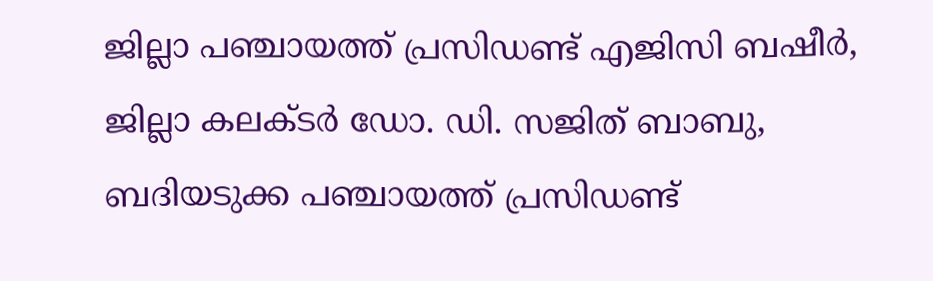ജില്ലാ പഞ്ചായത്ത് പ്രസിഡണ്ട് എജിസി ബഷീര്‍, ജില്ലാ കലക്ടര്‍ ഡോ. ഡി. സജിത് ബാബു, ബദിയടുക്ക പഞ്ചായത്ത് പ്രസിഡണ്ട്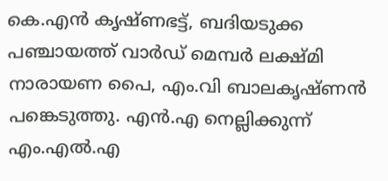കെ.എന്‍ കൃഷ്ണഭട്ട്, ബദിയടുക്ക പഞ്ചായത്ത് വാര്‍ഡ് മെമ്പര്‍ ലക്ഷ്മി നാരായണ പൈ, എം.വി ബാലകൃഷ്ണന്‍ പങ്കെടുത്തു. എന്‍.എ നെല്ലിക്കുന്ന് എം.എല്‍.എ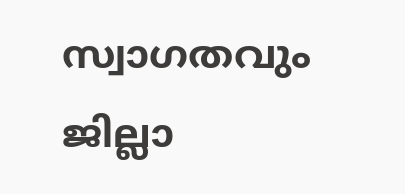സ്വാഗതവും ജില്ലാ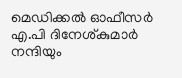മെഡിക്കല്‍ ഓഫീസര്‍ എ.പി ദിനേശ്കുമാര്‍ നന്ദിയും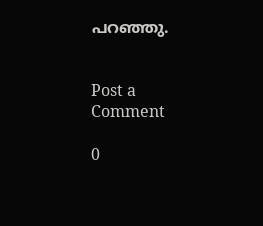പറഞ്ഞു.


Post a Comment

0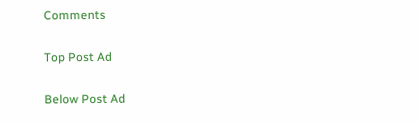Comments

Top Post Ad

Below Post Ad